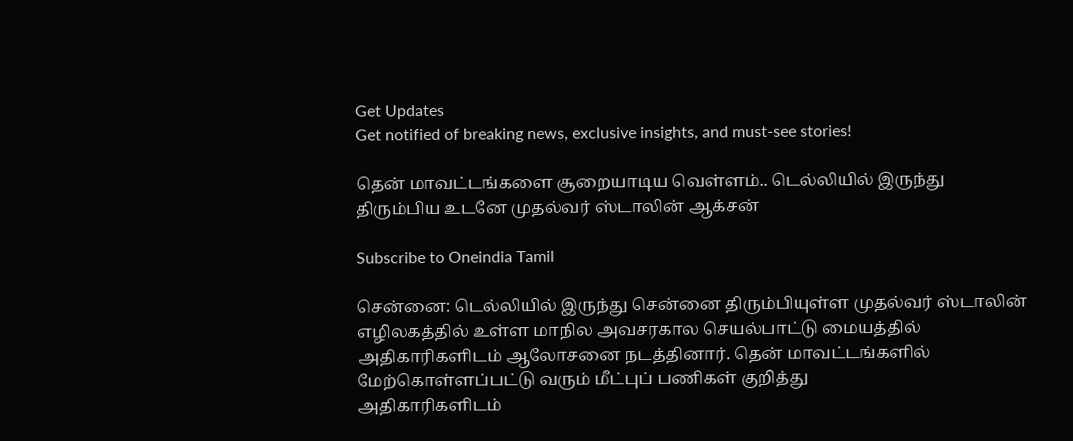Get Updates
Get notified of breaking news, exclusive insights, and must-see stories!

தென் மாவட்டங்களை சூறையாடிய வெள்ளம்.. டெல்லியில் இருந்து திரும்பிய உடனே முதல்வர் ஸ்டாலின் ஆக்சன்

Subscribe to Oneindia Tamil

சென்னை: டெல்லியில் இருந்து சென்னை திரும்பியுள்ள முதல்வர் ஸ்டாலின் எழிலகத்தில் உள்ள மாநில அவசரகால செயல்பாட்டு மையத்தில் அதிகாரிகளிடம் ஆலோசனை நடத்தினார். தென் மாவட்டங்களில் மேற்கொள்ளப்பட்டு வரும் மீட்புப் பணிகள் குறித்து
அதிகாரிகளிடம்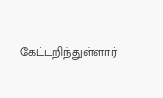கேட்டறிந்துள்ளார்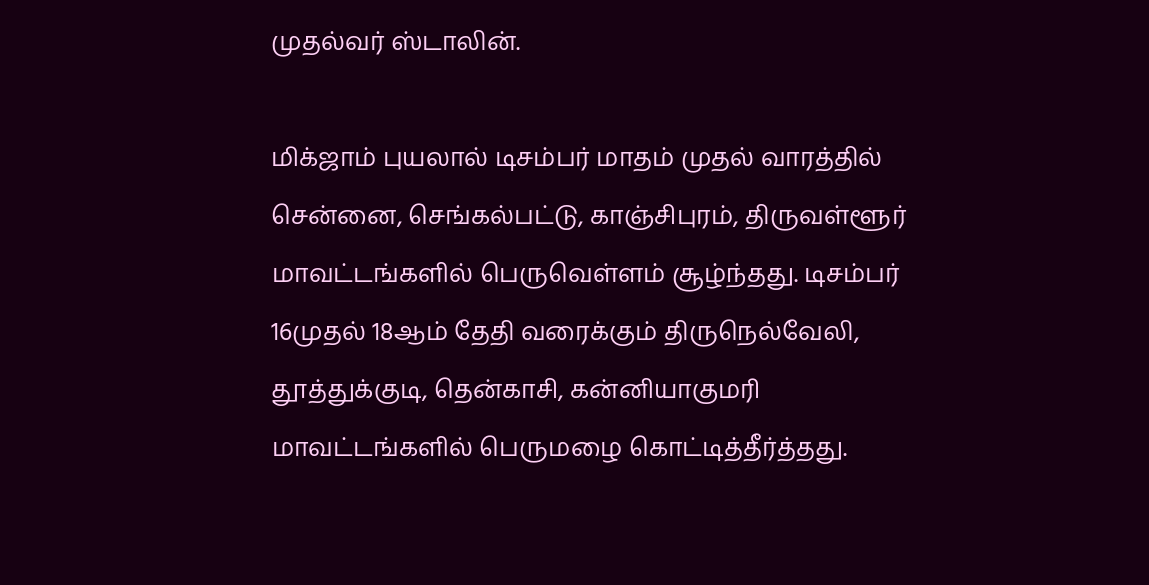முதல்வர் ஸ்டாலின்.

மிக்ஜாம் புயலால் டிசம்பர் மாதம் முதல் வாரத்தில் சென்னை, செங்கல்பட்டு, காஞ்சிபுரம், திருவள்ளூர் மாவட்டங்களில் பெருவெள்ளம் சூழ்ந்தது. டிசம்பர் 16முதல் 18ஆம் தேதி வரைக்கும் திருநெல்வேலி, தூத்துக்குடி, தென்காசி, கன்னியாகுமரி மாவட்டங்களில் பெருமழை கொட்டித்தீர்த்தது.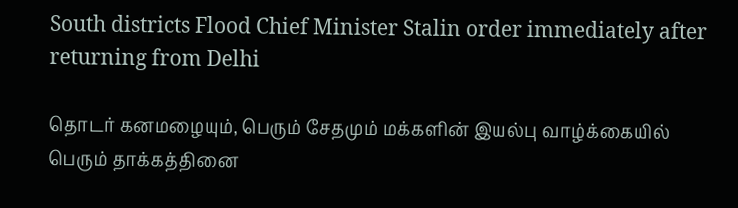South districts Flood Chief Minister Stalin order immediately after returning from Delhi

தொடர் கனமழையும், பெரும் சேதமும் மக்களின் இயல்பு வாழ்க்கையில் பெரும் தாக்கத்தினை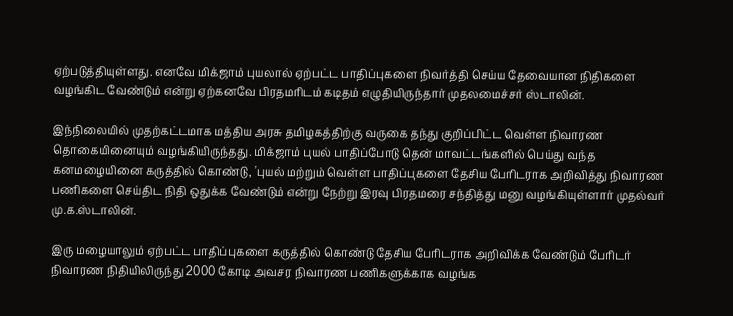ஏற்படுத்தியுள்ளது. எனவே மிக்ஜாம் புயலால் ஏற்பட்ட பாதிப்புகளை நிவர்த்தி செய்ய தேவையான நிதிகளை வழங்கிட வேண்டும் என்று ஏற்கனவே பிரதமரிடம் கடிதம் எழுதியிருந்தார் முதலமைச்சர் ஸ்டாலின்.

இந்நிலையில் முதற்கட்டமாக மத்திய அரசு தமிழகத்திற்கு வருகை தந்து குறிப்பிட்ட வெள்ள நிவாரண தொகையினையும் வழங்கியிருந்தது. மிக்ஜாம் புயல் பாதிப்போடு தென் மாவட்டங்களில் பெய்து வந்த கனமழையினை கருத்தில் கொண்டு, 'புயல் மற்றும் வெள்ள பாதிப்புகளை தேசிய பேரிடராக அறிவித்து நிவாரண பணிகளை செய்திட நிதி ஒதுக்க வேண்டும் என்று நேற்று இரவு பிரதமரை சந்தித்து மனு வழங்கியுள்ளார் முதல்வர் மு.க.ஸ்டாலின்.

இரு மழையாலும் ஏற்பட்ட பாதிப்புகளை கருத்தில் கொண்டு தேசிய பேரிடராக அறிவிக்க வேண்டும் பேரிடர் நிவாரண நிதியிலிருந்து 2000 கோடி அவசர நிவாரண பணிகளுக்காக வழங்க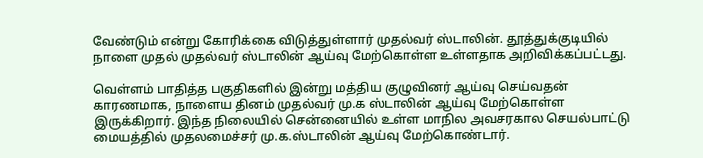வேண்டும் என்று கோரிக்கை விடுத்துள்ளார் முதல்வர் ஸ்டாலின். தூத்துக்குடியில் நாளை முதல் முதல்வர் ஸ்டாலின் ஆய்வு மேற்கொள்ள உள்ளதாக அறிவிக்கப்பட்டது.

வெள்ளம் பாதித்த பகுதிகளில் இன்று மத்திய குழுவினர் ஆய்வு செய்வதன் காரணமாக, நாளைய தினம் முதல்வர் மு.க ஸ்டாலின் ஆய்வு மேற்கொள்ள இருக்கிறார். இந்த நிலையில் சென்னையில் உள்ள மாநில அவசரகால செயல்பாட்டு மையத்தில் முதலமைச்சர் மு.க.ஸ்டாலின் ஆய்வு மேற்கொண்டார்.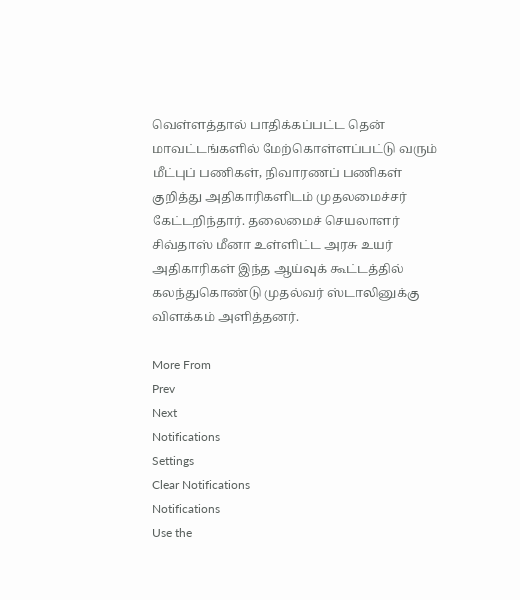வெள்ளத்தால் பாதிக்கப்பட்ட தென் மாவட்டங்களில் மேற்கொள்ளப்பட்டு வரும் மீட்புப் பணிகள், நிவாரணப் பணிகள் குறித்து அதிகாரிகளிடம் முதலமைச்சர் கேட்டறிந்தார். தலைமைச் செயலாளர் சிவ்தாஸ் மீனா உள்ளிட்ட அரசு உயர் அதிகாரிகள் இந்த ஆய்வுக் கூட்டத்தில் கலந்துகொண்டு முதல்வர் ஸ்டாலினுக்கு விளக்கம் அளித்தனர்.

More From
Prev
Next
Notifications
Settings
Clear Notifications
Notifications
Use the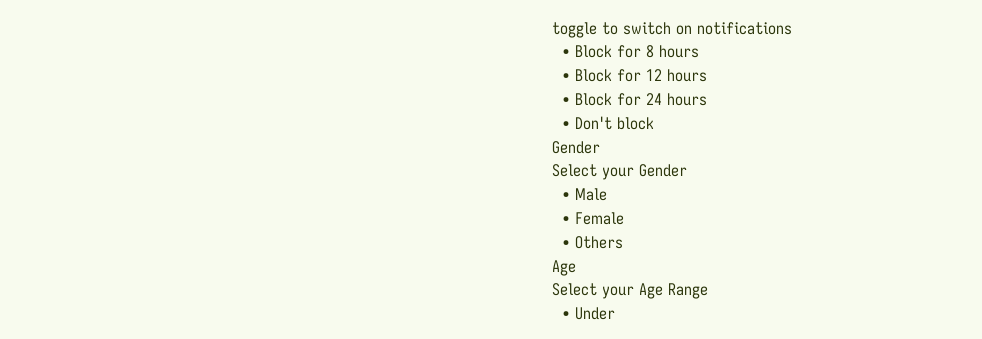toggle to switch on notifications
  • Block for 8 hours
  • Block for 12 hours
  • Block for 24 hours
  • Don't block
Gender
Select your Gender
  • Male
  • Female
  • Others
Age
Select your Age Range
  • Under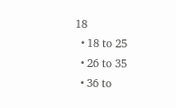18
  • 18 to 25
  • 26 to 35
  • 36 to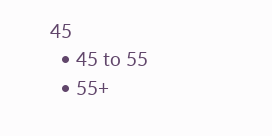45
  • 45 to 55
  • 55+